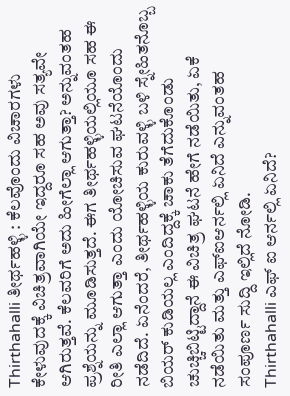Thirthahalli ತೀರ್ಥಹಳ್ಳಿ : ಕೆಲವೊಂದು ವಿಚಾರಗಳು ಕೇಳುವುದಕ್ಕೆ ವಿಚಿತ್ರವಾಗಿಯೇ ಇದ್ದರೂ ಸಹ ಅವು ಸತ್ಯವೇ ಆಗಿರುತ್ತವೆ. ಕೆಲವರಿಗೆ ಅದು ಹೀಗೆಲ್ಲಾ ಆಗುತ್ತಾ? ಅನ್ನುವಂತಹ ಪ್ರಶ್ನೆಯನ್ನು ಮೂಡಿಸುತ್ತದೆ. ಈಗ ತೀರ್ಥಹಳ್ಳಿಯಲ್ಲಿಯೂ ಸಹ ಈ ರೀತಿ ಎಲ್ಲಾ ಆಗುತ್ತಾ ಎಂದು ಯೋಚಿಸುವ ಘಟನೆಯೊಂದು ನಡೆದಿದೆ. ಏನೆಂದರೆ, ತೀರ್ಥಹಳ್ಳಿಯ ಕುರುವಳ್ಳಿ ಬಳಿ ಸ್ನೇಹಿತನೊಬ್ಬ ಬಿಯರ್ ಕುಡಿಯಲ್ಲ ಎಂದಿದ್ದಕ್ಕೆ ಚಾಕು ತೆಗೆದುಕೊಂಡು ಚುಚ್ಚಿಬಿಟ್ಟಿದ್ದಾನೆ ಈ ವಿಚಿತ್ರ ಘಟನೆ ಹೇಗೆ ನಡೆಯಿತು, ಏಕೆ ನಡೆಯಿತು ಮತ್ತು ಎಫ್ಐಆರ್ನಲ್ಲಿ ಏನಿದೆ ಎನ್ನುವಂತಹ ಸಂಪೂರ್ಣ ಸುದ್ದಿ ಇಲ್ಲಿದೆ ನೋಡಿ.
Thirthahalli ಎಫ್ ಐ ಆರ್ನಲ್ಲಿ ಏನಿದೆ?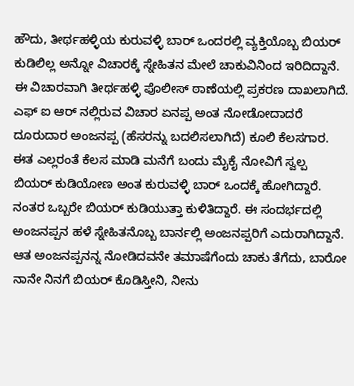ಹೌದು, ತೀರ್ಥಹಳ್ಳಿಯ ಕುರುವಳ್ಳಿ ಬಾರ್ ಒಂದರಲ್ಲಿ ವ್ಯಕ್ತಿಯೊಬ್ಬ ಬಿಯರ್ ಕುಡಿಲಿಲ್ಲ ಅನ್ನೋ ವಿಚಾರಕ್ಕೆ ಸ್ನೇಹಿತನ ಮೇಲೆ ಚಾಕುವಿನಿಂದ ಇರಿದಿದ್ದಾನೆ. ಈ ವಿಚಾರವಾಗಿ ತೀರ್ಥಹಳ್ಳಿ ಪೊಲೀಸ್ ಠಾಣೆಯಲ್ಲಿ ಪ್ರಕರಣ ದಾಖಲಾಗಿದೆ. ಎಫ್ ಐ ಆರ್ ನಲ್ಲಿರುವ ವಿಚಾರ ಏನಪ್ಪ ಅಂತ ನೋಡೋದಾದರೆ
ದೂರುದಾರ ಅಂಜನಪ್ಪ (ಹೆಸರನ್ನು ಬದಲಿಸಲಾಗಿದೆ) ಕೂಲಿ ಕೆಲಸಗಾರ. ಈತ ಎಲ್ಲರಂತೆ ಕೆಲಸ ಮಾಡಿ ಮನೆಗೆ ಬಂದು ಮೈಕೈ ನೋವಿಗೆ ಸ್ವಲ್ಪ ಬಿಯರ್ ಕುಡಿಯೋಣ ಅಂತ ಕುರುವಳ್ಳಿ ಬಾರ್ ಒಂದಕ್ಕೆ ಹೋಗಿದ್ದಾರೆ. ನಂತರ ಒಬ್ಬರೇ ಬಿಯರ್ ಕುಡಿಯುತ್ತಾ ಕುಳಿತಿದ್ದಾರೆ. ಈ ಸಂದರ್ಭದಲ್ಲಿ ಅಂಜನಪ್ಪನ ಹಳೆ ಸ್ನೇಹಿತನೊಬ್ಬ ಬಾರ್ನಲ್ಲಿ ಅಂಜನಪ್ಪರಿಗೆ ಎದುರಾಗಿದ್ದಾನೆ. ಆತ ಅಂಜನಪ್ಪನನ್ನ ನೋಡಿದವನೇ ತಮಾಷೆಗೆಂದು ಚಾಕು ತೆಗೆದು, ಬಾರೋ ನಾನೇ ನಿನಗೆ ಬಿಯರ್ ಕೊಡಿಸ್ತೀನಿ, ನೀನು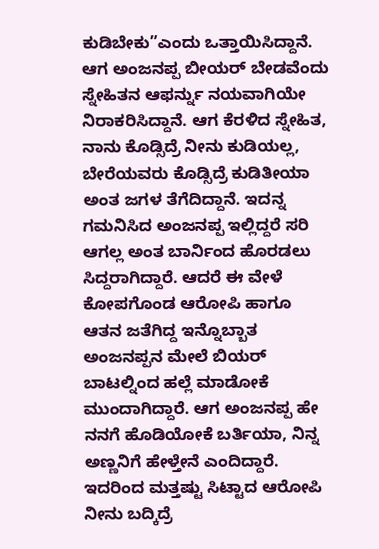ಕುಡಿಬೇಕು”ಎಂದು ಒತ್ತಾಯಿಸಿದ್ದಾನೆ.
ಆಗ ಅಂಜನಪ್ಪ ಬೀಯರ್ ಬೇಡವೆಂದು ಸ್ನೇಹಿತನ ಆಫರ್ನ್ನು ನಯವಾಗಿಯೇ ನಿರಾಕರಿಸಿದ್ದಾನೆ. ಆಗ ಕೆರಳಿದ ಸ್ನೇಹಿತ, ನಾನು ಕೊಡ್ಸಿದ್ರೆ ನೀನು ಕುಡಿಯಲ್ಲ, ಬೇರೆಯವರು ಕೊಡ್ಸಿದ್ರೆ ಕುಡಿತೀಯಾ ಅಂತ ಜಗಳ ತೆಗೆದಿದ್ದಾನೆ. ಇದನ್ನ ಗಮನಿಸಿದ ಅಂಜನಪ್ಪ ಇಲ್ಲಿದ್ದರೆ ಸರಿ ಆಗಲ್ಲ ಅಂತ ಬಾರ್ನಿಂದ ಹೊರಡಲು ಸಿದ್ದರಾಗಿದ್ದಾರೆ. ಆದರೆ ಈ ವೇಳೆ ಕೋಪಗೊಂಡ ಆರೋಪಿ ಹಾಗೂ ಆತನ ಜತೆಗಿದ್ದ ಇನ್ನೊಬ್ಬಾತ ಅಂಜನಪ್ಪನ ಮೇಲೆ ಬಿಯರ್ ಬಾಟಲ್ನಿಂದ ಹಲ್ಲೆ ಮಾಡೋಕೆ ಮುಂದಾಗಿದ್ದಾರೆ. ಆಗ ಅಂಜನಪ್ಪ ಹೇ ನನಗೆ ಹೊಡಿಯೋಕೆ ಬರ್ತಿಯಾ, ನಿನ್ನ ಅಣ್ಣನಿಗೆ ಹೇಳ್ತೇನೆ ಎಂದಿದ್ದಾರೆ. ಇದರಿಂದ ಮತ್ತಷ್ಟು ಸಿಟ್ಟಾದ ಆರೋಪಿ ನೀನು ಬದ್ಕಿದ್ರೆ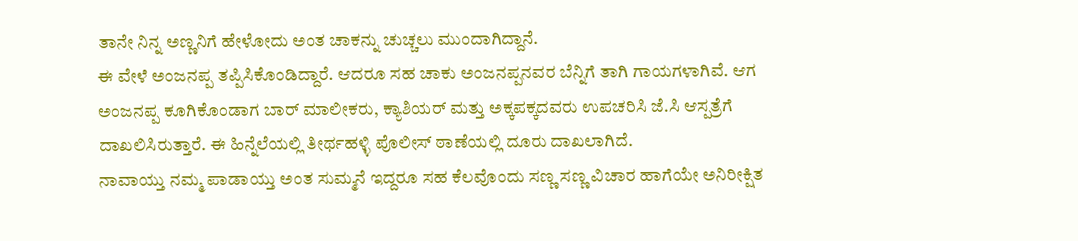ತಾನೇ ನಿನ್ನ ಅಣ್ಣನಿಗೆ ಹೇಳೋದು ಅಂತ ಚಾಕನ್ನು ಚುಚ್ಚಲು ಮುಂದಾಗಿದ್ದಾನೆ.
ಈ ವೇಳೆ ಅಂಜನಪ್ಪ ತಪ್ಪಿಸಿಕೊಂಡಿದ್ದಾರೆ. ಆದರೂ ಸಹ ಚಾಕು ಅಂಜನಪ್ಪನವರ ಬೆನ್ನಿಗೆ ತಾಗಿ ಗಾಯಗಳಾಗಿವೆ. ಆಗ ಅಂಜನಪ್ಪ ಕೂಗಿಕೊಂಡಾಗ ಬಾರ್ ಮಾಲೀಕರು, ಕ್ಯಾಶಿಯರ್ ಮತ್ತು ಅಕ್ಕಪಕ್ಕದವರು ಉಪಚರಿಸಿ ಜೆ.ಸಿ ಆಸ್ಪತ್ರೆಗೆ ದಾಖಲಿಸಿರುತ್ತಾರೆ. ಈ ಹಿನ್ನೆಲೆಯಲ್ಲಿ ತೀರ್ಥಹಳ್ಳಿ ಪೊಲೀಸ್ ಠಾಣೆಯಲ್ಲಿ ದೂರು ದಾಖಲಾಗಿದೆ.
ನಾವಾಯ್ತು ನಮ್ಮ ಪಾಡಾಯ್ತು ಅಂತ ಸುಮ್ಮನೆ ಇದ್ದರೂ ಸಹ ಕೆಲವೊಂದು ಸಣ್ಣ ಸಣ್ಣ ವಿಚಾರ ಹಾಗೆಯೇ ಅನಿರೀಕ್ಷಿತ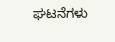ಘಟನೆಗಳು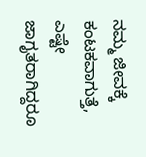ನಮ್ಮ ಜೀವಕ್ಕೆ ಕಂಟಕವಾಗುತ್ತೆ, ಎಷ್ಟೇ ಜಾಗೃತರಾಗಿದ್ದರೂ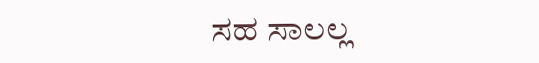ಸಹ ಸಾಲಲ್ಲ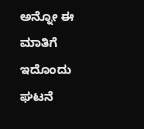ಅನ್ನೋ ಈ ಮಾತಿಗೆ ಇದೊಂದು ಘಟನೆ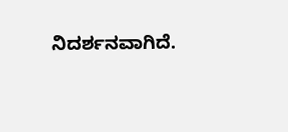ನಿದರ್ಶನವಾಗಿದೆ.